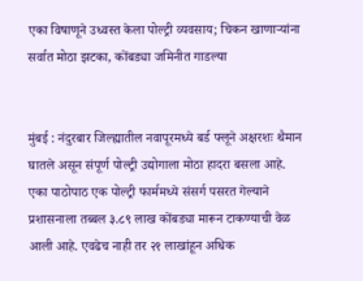एका विषाणूने उध्वस्त केला पोल्ट्री व्यवसाय; चिकन खाणाऱ्यांना सर्वात मोठा झटका, कोंबड्या जमिनीत गाडल्या


मुंबई : नंदुरबार जिल्ह्यातील नवापूरमध्ये बर्ड फ्लूने अक्षरशः थैमान घातले असून संपूर्ण पोल्ट्री उद्योगाला मोठा हादरा बसला आहे. एका पाठोपाठ एक पोल्ट्री फार्ममध्ये संसर्ग पसरत गेल्याने प्रशासनाला तब्बल ३.८९ लाख कोंबड्या मारून टाकण्याची वेळ आली आहे. एवढेच नाही तर २१ लाखांहून अधिक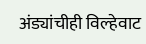अंड्यांचीही विल्हेवाट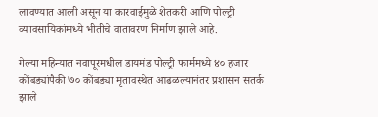लावण्यात आली असून या कारवाईमुळे शेतकरी आणि पोल्ट्री व्यावसायिकांमध्ये भीतीचे वातावरण निर्माण झाले आहे.

गेल्या महिन्यात नवापूरमधील डायमंड पोल्ट्री फार्ममध्ये ४० हजार कोंबड्यांपैकी ७० कोंबड्या मृतावस्थेत आढळल्यानंतर प्रशासन सतर्क झाले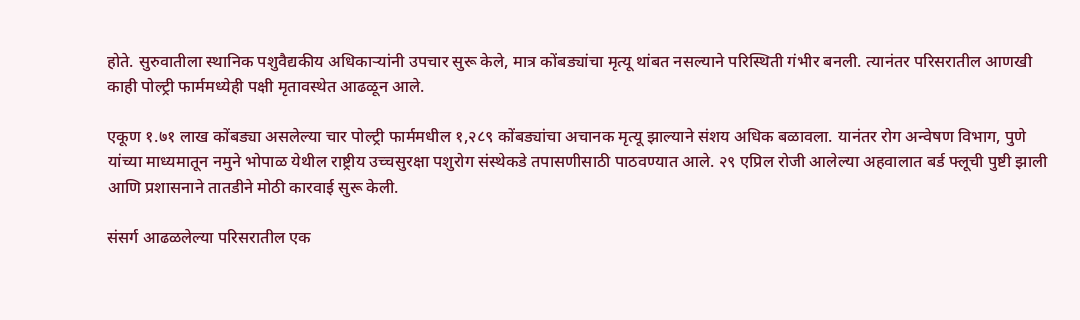होते. सुरुवातीला स्थानिक पशुवैद्यकीय अधिकाऱ्यांनी उपचार सुरू केले, मात्र कोंबड्यांचा मृत्यू थांबत नसल्याने परिस्थिती गंभीर बनली. त्यानंतर परिसरातील आणखी काही पोल्ट्री फार्ममध्येही पक्षी मृतावस्थेत आढळून आले.

एकूण १.७१ लाख कोंबड्या असलेल्या चार पोल्ट्री फार्ममधील १,२८९ कोंबड्यांचा अचानक मृत्यू झाल्याने संशय अधिक बळावला. यानंतर रोग अन्वेषण विभाग, पुणे यांच्या माध्यमातून नमुने भोपाळ येथील राष्ट्रीय उच्चसुरक्षा पशुरोग संस्थेकडे तपासणीसाठी पाठवण्यात आले. २९ एप्रिल रोजी आलेल्या अहवालात बर्ड फ्लूची पुष्टी झाली आणि प्रशासनाने तातडीने मोठी कारवाई सुरू केली.

संसर्ग आढळलेल्या परिसरातील एक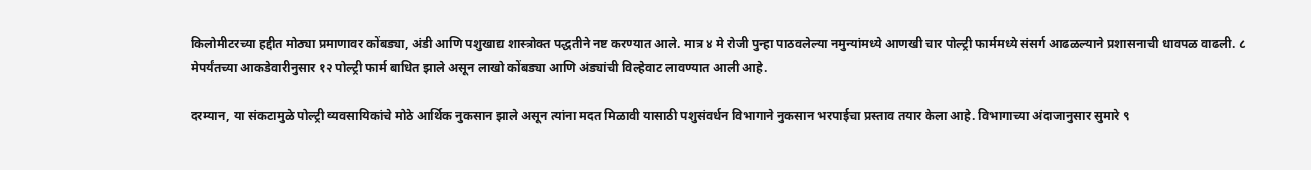किलोमीटरच्या हद्दीत मोठ्या प्रमाणावर कोंबड्या, अंडी आणि पशुखाद्य शास्त्रोक्त पद्धतीने नष्ट करण्यात आले. मात्र ४ मे रोजी पुन्हा पाठवलेल्या नमुन्यांमध्ये आणखी चार पोल्ट्री फार्ममध्ये संसर्ग आढळल्याने प्रशासनाची धावपळ वाढली. ८ मेपर्यंतच्या आकडेवारीनुसार १२ पोल्ट्री फार्म बाधित झाले असून लाखो कोंबड्या आणि अंड्यांची विल्हेवाट लावण्यात आली आहे.

दरम्यान, या संकटामुळे पोल्ट्री व्यवसायिकांचे मोठे आर्थिक नुकसान झाले असून त्यांना मदत मिळावी यासाठी पशुसंवर्धन विभागाने नुकसान भरपाईचा प्रस्ताव तयार केला आहे. विभागाच्या अंदाजानुसार सुमारे ९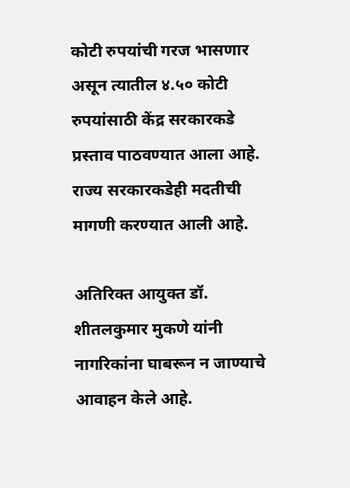कोटी रुपयांची गरज भासणार असून त्यातील ४.५० कोटी रुपयांसाठी केंद्र सरकारकडे प्रस्ताव पाठवण्यात आला आहे. राज्य सरकारकडेही मदतीची मागणी करण्यात आली आहे.

अतिरिक्त आयुक्त डॉ. शीतलकुमार मुकणे यांनी नागरिकांना घाबरून न जाण्याचे आवाहन केले आहे.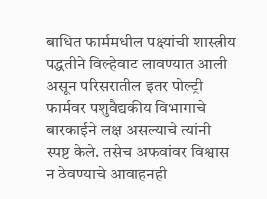बाधित फार्ममधील पक्ष्यांची शास्त्रीय पद्धतीने विल्हेवाट लावण्यात आली असून परिसरातील इतर पोल्ट्री फार्मवर पशुवैद्यकीय विभागाचे बारकाईने लक्ष असल्याचे त्यांनी स्पष्ट केले. तसेच अफवांवर विश्वास न ठेवण्याचे आवाहनही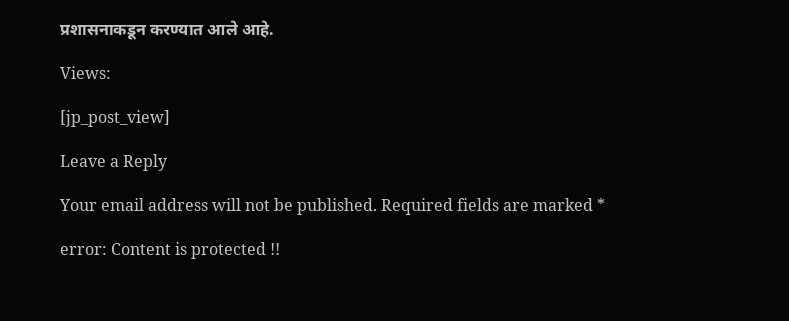प्रशासनाकडून करण्यात आले आहे.

Views:

[jp_post_view]

Leave a Reply

Your email address will not be published. Required fields are marked *

error: Content is protected !!